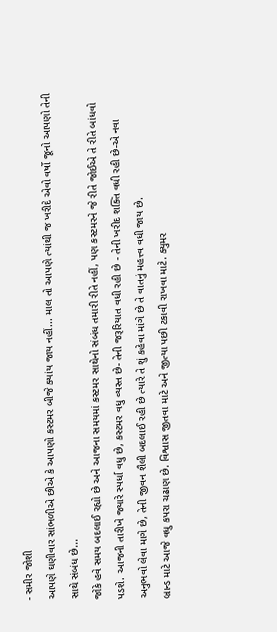- સમીર જોશી
આપણે ઘણીવાર સાંભળીએ છીએ કે આપણો કસ્ટમર બીજે ક્યાંય જાય નહીં... માલ તો આપણે ત્યાંથી જ ખરીદે એવો વર્ષો જૂનો આપણો તેની સાથે સંબંધ છે...
જોકે હવે સમય બદલાઈ રહ્યો છે અને આજના સમયમાં કસ્ટમર સાથેનો સંબંધ તમારી રીતે નહીં, પણ કસ્ટમરને જે રીતે જોઈએ તે રીતે બાંધવો પડશે. આજની તારીખે જ્યારે સ્પર્ધા વધુ છે, કસ્ટમર વધુ વ્યસ્ત છે- તેની જરૂરિયાત વધી રહી છે - તેની ખરીદ શક્તિ વધી રહી છે-એ નવા અનુભવો લેવા માગે છે, તેની જીવન શૈલી બદલાઈ રહી છે ત્યારે તે શું કહેવા માંગે છે તે વાતનું મહત્ત્વ વધી જાય છે.
બ્રાન્ડ માટે આજે વધુ કપરા ચઢાણ છે. વિશ્વાસ જીતવા માટે અને જીત્યા પછી ટકાવી રાખવા માટે. ક્યુમર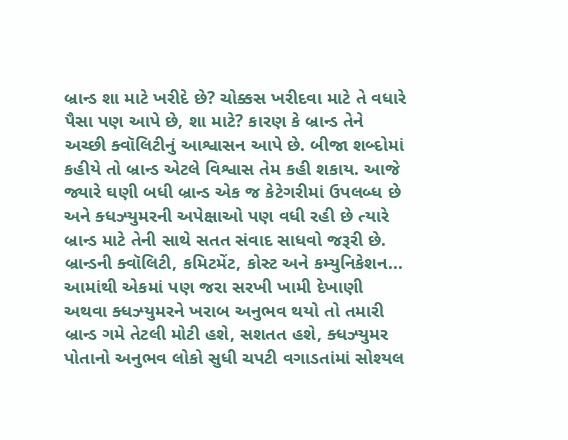બ્રાન્ડ શા માટે ખરીદે છે? ચોક્કસ ખરીદવા માટે તે વધારે પૈસા પણ આપે છે, શા માટે? કારણ કે બ્રાન્ડ તેને અચ્છી ક્વૉલિટીનું આશ્વાસન આપે છે. બીજા શબ્દોમાં કહીયે તો બ્રાન્ડ એટલે વિશ્વાસ તેમ કહી શકાય. આજે જ્યારે ઘણી બધી બ્રાન્ડ એક જ કેટેગરીમાં ઉપલબ્ધ છે અને ક્ધઝ્યુમરની અપેક્ષાઓ પણ વધી રહી છે ત્યારે બ્રાન્ડ માટે તેની સાથે સતત સંવાદ સાધવો જરૂરી છે. બ્રાન્ડની ક્વૉલિટી, કમિટમેંટ, કોસ્ટ અને કમ્યુનિકેશન... આમાંથી એકમાં પણ જરા સરખી ખામી દેખાણી અથવા ક્ધઝ્યુમરને ખરાબ અનુભવ થયો તો તમારી બ્રાન્ડ ગમે તેટલી મોટી હશે, સશતત હશે, ક્ધઝ્યુમર પોતાનો અનુભવ લોકો સુધી ચપટી વગાડતાંમાં સોશ્યલ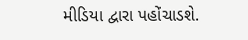મીડિયા દ્વારા પહોંચાડશે.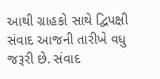આથી ગ્રાહકો સાથે દ્વિપક્ષી સંવાદ આજની તારીખે વધુ જરૂરી છે. સંવાદ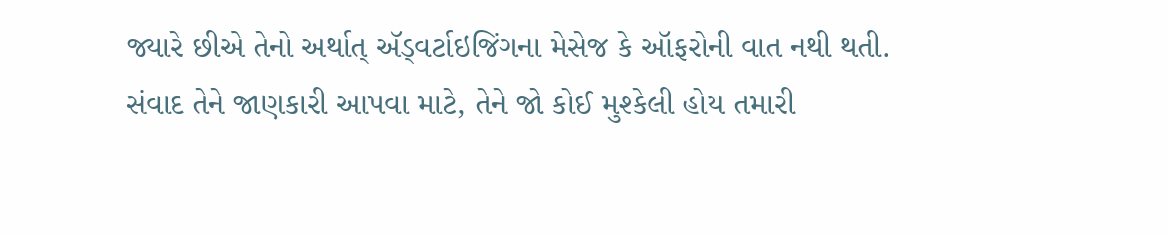જ્યારે છીએ તેનો અર્થાત્ ઍડ્વર્ટાઇજિંગના મેસેજ કે ઑફરોની વાત નથી થતી. સંવાદ તેને જાણકારી આપવા માટે, તેને જો કોઈ મુશ્કેલી હોય તમારી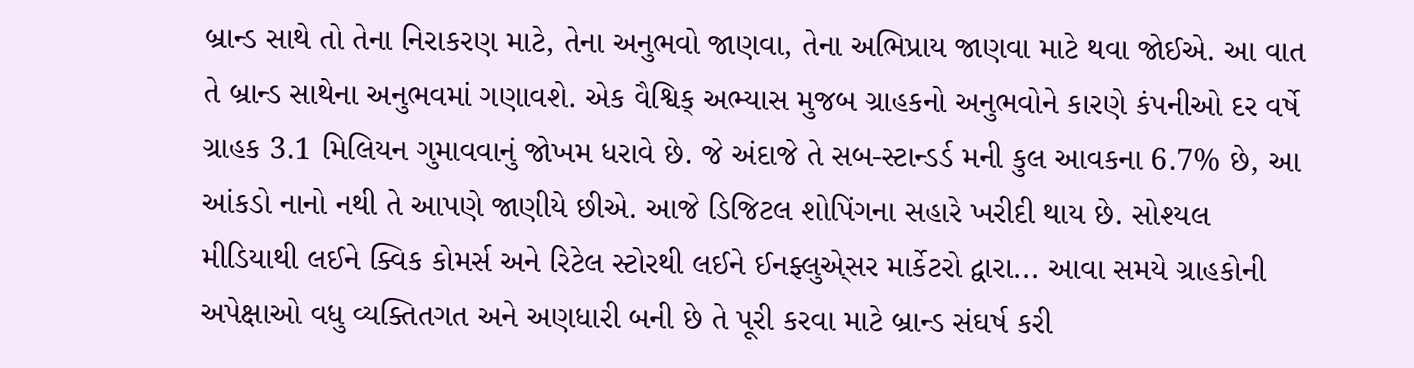બ્રાન્ડ સાથે તો તેના નિરાકરણ માટે, તેના અનુભવો જાણવા, તેના અભિપ્રાય જાણવા માટે થવા જોઈએ. આ વાત તે બ્રાન્ડ સાથેના અનુભવમાં ગણાવશે. એક વૈશ્વિક્ અભ્યાસ મુજબ ગ્રાહકનો અનુભવોને કારણે કંપનીઓ દર વર્ષે ગ્રાહક 3.1 મિલિયન ગુમાવવાનું જોખમ ધરાવે છે. જે અંદાજે તે સબ-સ્ટાન્ડર્ડ મની કુલ આવકના 6.7% છે, આ આંકડો નાનો નથી તે આપણે જાણીયે છીએ. આજે ડિજિટલ શોપિંગના સહારે ખરીદી થાય છે. સોશ્યલ મીડિયાથી લઈને ક્વિક કોમર્સ અને રિટેલ સ્ટોરથી લઈને ઈનફ્લુએ્સર માર્કેટરો દ્વારા... આવા સમયે ગ્રાહકોની અપેક્ષાઓ વધુ વ્યક્તિતગત અને અણધારી બની છે તે પૂરી કરવા માટે બ્રાન્ડ સંઘર્ષ કરી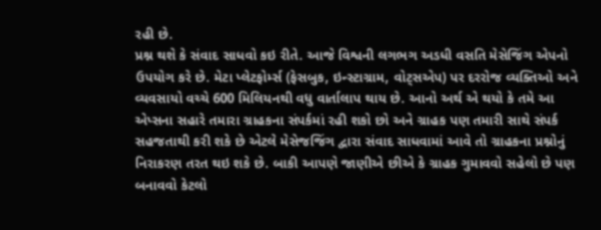રહી છે.
પ્રશ્ન થશે કે સંવાદ સાધવો કઇ રીતે. આજે વિશ્વની લગભગ અડધી વસતિ મેસેજિંગ એપનો ઉપયોગ કરે છે. મેટા પ્લેટફોર્મ્સ (ફેસબુક, ઇન્સ્ટાગ્રામ, વોટ્સએપ) પર દરરોજ વ્યક્તિઓ અને વ્યવસાયો વચ્ચે 600 મિલિયનથી વધુ વાર્તાલાપ થાય છે. આનો અર્થ એ થયો કે તમે આ એપ્સના સહારે તમારા ગ્રાહકના સંપર્કમાં રહી શકો છો અને ગ્રાહક પણ તમારી સાથે સંપર્ક સહજતાથી કરી શકે છે એટલે મેસેજજિંગ દ્વારા સંવાદ સાધવામાં આવે તો ગ્રાહકના પ્રશ્નોનું નિરાકરણ તરત થઇ શકે છે. બાકી આપણે જાણીએ છીએ કે ગ્રાહક ગુમાવવો સહેલો છે પણ બનાવવો કેટલો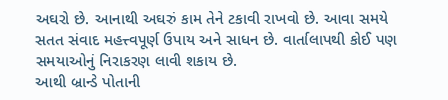અઘરો છે. આનાથી અઘરું કામ તેને ટકાવી રાખવો છે. આવા સમયે સતત સંવાદ મહત્ત્વપૂર્ણ ઉપાય અને સાધન છે. વાર્તાલાપથી કોઈ પણ સમયાઓનું નિરાકરણ લાવી શકાય છે.
આથી બ્રાન્ડે પોતાની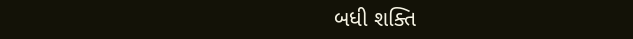બધી શક્તિ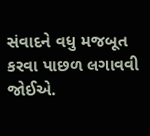સંવાદને વધુ મજબૂત કરવા પાછળ લગાવવી જોઈએ.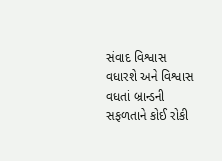સંવાદ વિશ્વાસ વધારશે અને વિશ્વાસ વધતાં બ્રાન્ડની સફળતાને કોઈ રોકી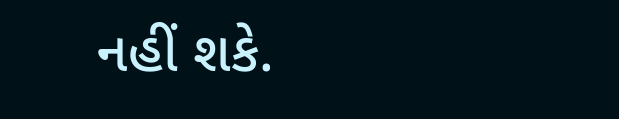નહીં શકે.